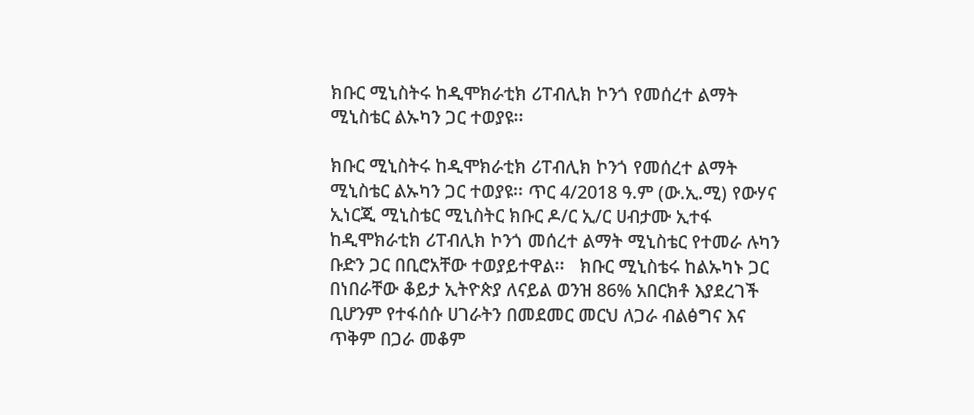ክቡር ሚኒስትሩ ከዲሞክራቲክ ሪፐብሊክ ኮንጎ የመሰረተ ልማት ሚኒስቴር ልኡካን ጋር ተወያዩ፡፡

ክቡር ሚኒስትሩ ከዲሞክራቲክ ሪፐብሊክ ኮንጎ የመሰረተ ልማት ሚኒስቴር ልኡካን ጋር ተወያዩ፡፡ ጥር 4/2018 ዓ.ም (ው.ኢ.ሚ) የውሃና ኢነርጂ ሚኒስቴር ሚኒስትር ክቡር ዶ/ር ኢ/ር ሀብታሙ ኢተፋ ከዲሞክራቲክ ሪፐብሊክ ኮንጎ መሰረተ ልማት ሚኒስቴር የተመራ ሉካን ቡድን ጋር በቢሮአቸው ተወያይተዋል፡፡   ክቡር ሚኒስቴሩ ከልኡካኑ ጋር በነበራቸው ቆይታ ኢትዮጵያ ለናይል ወንዝ 86% አበርክቶ እያደረገች ቢሆንም የተፋሰሱ ሀገራትን በመደመር መርህ ለጋራ ብልፅግና እና ጥቅም በጋራ መቆም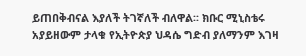ይጠበቅብናል እያለች ትገኛለች ብለዋል፡፡ ክቡር ሚኒስቴሩ አያይዘውም ታላቁ የኢትዮጵያ ህዳሴ ግድብ ያለማንም እገዛ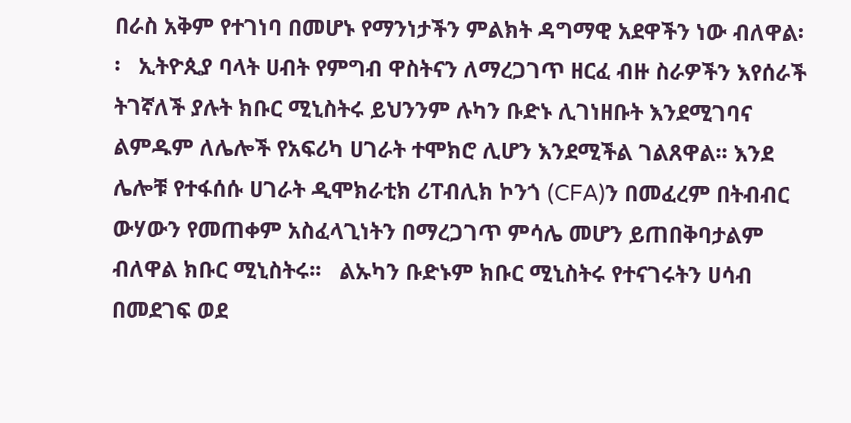በራስ አቅም የተገነባ በመሆኑ የማንነታችን ምልክት ዳግማዊ አደዋችን ነው ብለዋል፡፡   ኢትዮጲያ ባላት ሀብት የምግብ ዋስትናን ለማረጋገጥ ዘርፈ ብዙ ስራዎችን እየሰራች ትገኛለች ያሉት ክቡር ሚኒስትሩ ይህንንም ሉካን ቡድኑ ሊገነዘቡት እንደሚገባና ልምዱም ለሌሎች የአፍሪካ ሀገራት ተሞክሮ ሊሆን እንደሚችል ገልጸዋል፡፡ እንደ ሌሎቹ የተፋሰሱ ሀገራት ዲሞክራቲክ ሪፐብሊክ ኮንጎ (CFA)ን በመፈረም በትብብር ውሃውን የመጠቀም አስፈላጊነትን በማረጋገጥ ምሳሌ መሆን ይጠበቅባታልም ብለዋል ክቡር ሚኒስትሩ፡፡   ልኡካን ቡድኑም ክቡር ሚኒስትሩ የተናገሩትን ሀሳብ በመደገፍ ወደ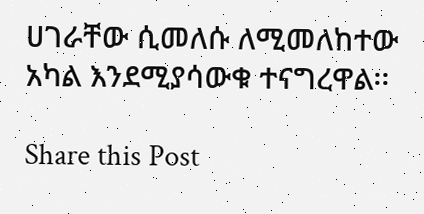ሀገራቸው ሲመለሱ ለሚመለከተው አካል እንደሚያሳውቁ ተናግረዋል፡፡

Share this Post